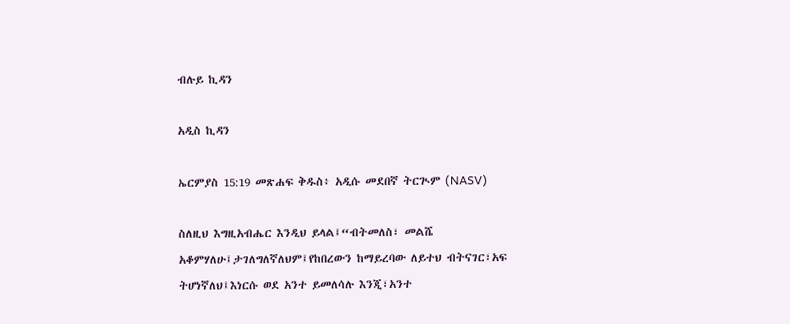ብሉይ ኪዳን

አዲስ ኪዳን

ኤርምያስ 15:19 መጽሐፍ ቅዱስ፥ አዲሱ መደበኛ ትርጒም (NASV)

ስለዚህ እግዚአብሔር እንዲህ ይላል፤“ብትመለስ፣ መልሼ አቆምሃለሁ፤ታገለግለኛለህም፤የከበረውን ከማይረባው ለይተህ ብትናገር፣አፍ ትሆነኛለህ፤እነርሱ ወደ አንተ ይመለሳሉ እንጂ፣አንተ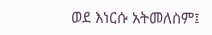ወደ እነርሱ አትመለስም፤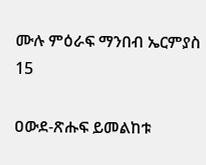ሙሉ ምዕራፍ ማንበብ ኤርምያስ 15

ዐውደ-ጽሑፍ ይመልከቱ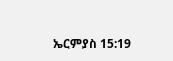ኤርምያስ 15:19